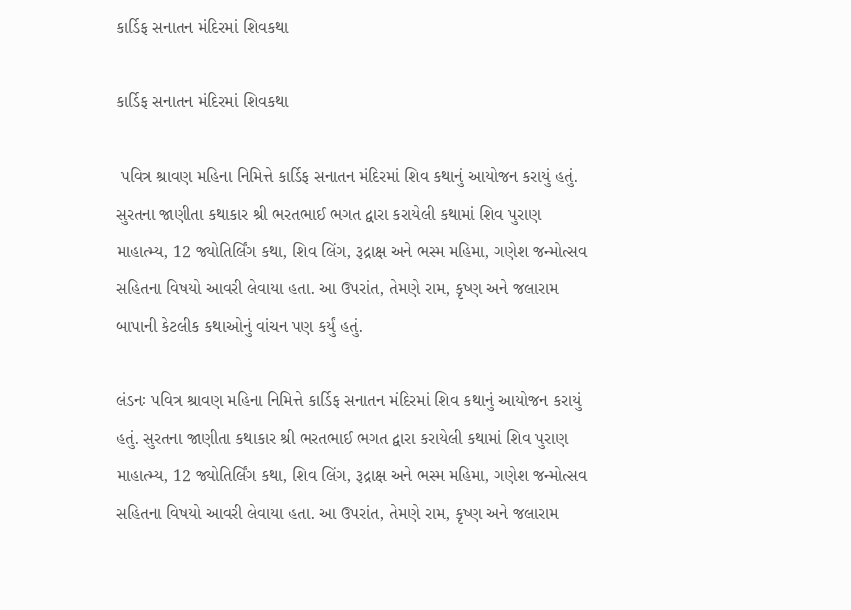કાર્ડિફ સનાતન મંદિરમાં શિવકથા

કાર્ડિફ સનાતન મંદિરમાં શિવકથા

 પવિત્ર શ્રાવણ મહિના નિમિત્તે કાર્ડિફ સનાતન મંદિરમાં શિવ કથાનું આયોજન કરાયું હતું. સુરતના જાણીતા કથાકાર શ્રી ભરતભાઈ ભગત દ્વારા કરાયેલી કથામાં શિવ પુરાણ માહાત્મ્ય, 12 જ્યોતિર્લિંગ કથા, શિવ લિંગ, રૂદ્રાક્ષ અને ભસ્મ મહિમા, ગણેશ જન્મોત્સવ સહિતના વિષયો આવરી લેવાયા હતા. આ ઉપરાંત, તેમણે રામ, કૃષ્ણ અને જલારામ બાપાની કેટલીક કથાઓનું વાંચન પણ કર્યું હતું.

લંડનઃ પવિત્ર શ્રાવણ મહિના નિમિત્તે કાર્ડિફ સનાતન મંદિરમાં શિવ કથાનું આયોજન કરાયું હતું. સુરતના જાણીતા કથાકાર શ્રી ભરતભાઈ ભગત દ્વારા કરાયેલી કથામાં શિવ પુરાણ માહાત્મ્ય, 12 જ્યોતિર્લિંગ કથા, શિવ લિંગ, રૂદ્રાક્ષ અને ભસ્મ મહિમા, ગણેશ જન્મોત્સવ સહિતના વિષયો આવરી લેવાયા હતા. આ ઉપરાંત, તેમણે રામ, કૃષ્ણ અને જલારામ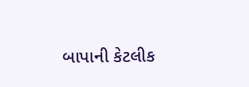બાપાની કેટલીક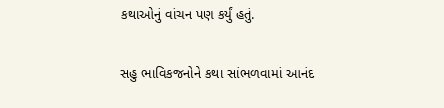કથાઓનું વાંચન પણ કર્યું હતું.

સહુ ભાવિકજનોને કથા સાંભળવામાં આનંદ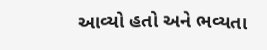આવ્યો હતો અને ભવ્યતા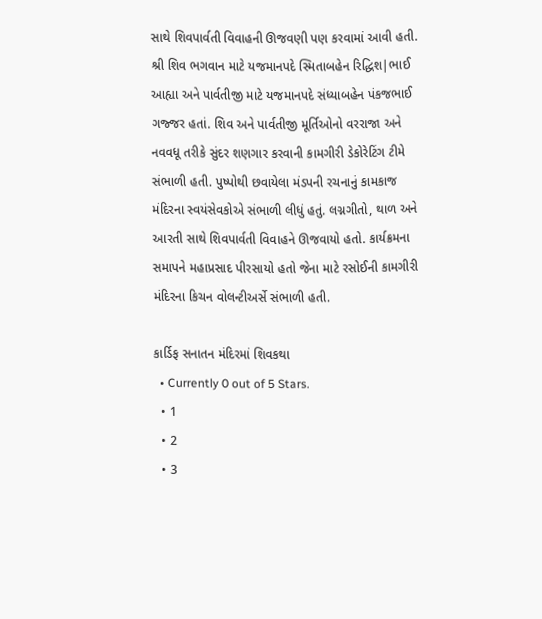સાથે શિવપાર્વતી વિવાહની ઊજવણી પણ કરવામાં આવી હતી. શ્રી શિવ ભગવાન માટે યજમાનપદે સ્મિતાબહેન રિદ્ધિશ|ભાઈ આહ્યા અને પાર્વતીજી માટે યજમાનપદે સંધ્યાબહેન પંકજભાઈ ગજ્જર હતાં. શિવ અને પાર્વતીજી મૂર્તિઓનો વરરાજા અને નવવધૂ તરીકે સુંદર શણગાર કરવાની કામગીરી ડેકોરેટિંગ ટીમે સંભાળી હતી. પુષ્પોથી છવાયેલા મંડપની રચનાનું કામકાજ મંદિરના સ્વયંસેવકોએ સંભાળી લીધું હતું. લગ્નગીતો, થાળ અને આરતી સાથે શિવપાર્વતી વિવાહને ઊજવાયો હતો. કાર્યક્રમના સમાપને મહાપ્રસાદ પીરસાયો હતો જેના માટે રસોઈની કામગીરી મંદિરના કિચન વોલન્ટીઅર્સે સંભાળી હતી.

કાર્ડિફ સનાતન મંદિરમાં શિવકથા
  • Currently 0 out of 5 Stars.
  • 1
  • 2
  • 3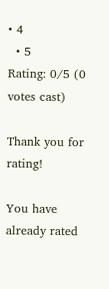• 4
  • 5
Rating: 0/5 (0 votes cast)

Thank you for rating!

You have already rated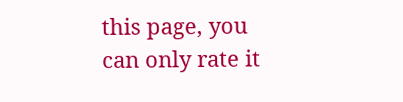this page, you can only rate it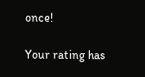once!

Your rating has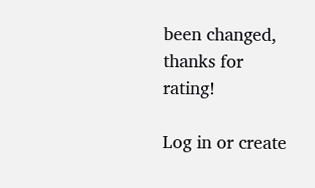been changed, thanks for rating!

Log in or create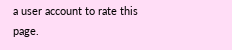a user account to rate this page.